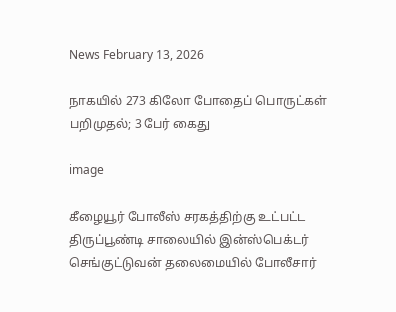News February 13, 2026

நாகயில் 273 கிலோ போதைப் பொருட்கள் பறிமுதல்; 3 பேர் கைது

image

கீழையூர் போலீஸ் சரகத்திற்கு உட்பட்ட திருப்பூண்டி சாலையில் இன்ஸ்பெக்டர் செங்குட்டுவன் தலைமையில் போலீசார்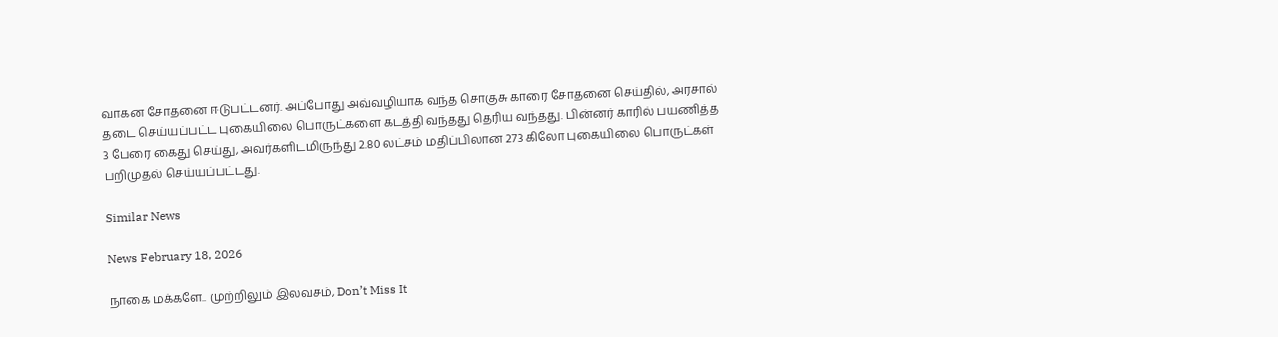வாகன சோதனை ஈடுபட்டனர். அப்போது அவ்வழியாக வந்த சொகுசு காரை சோதனை செய்தில், அரசால் தடை செய்யப்பட்ட புகையிலை பொருட்களை கடத்தி வந்தது தெரிய வந்தது. பின்னர் காரில் பயணித்த 3 பேரை கைது செய்து, அவர்களிடமிருந்து 2.80 லட்சம் மதிப்பிலான 273 கிலோ புகையிலை பொருட்கள் பறிமுதல் செய்யப்பட்டது.

Similar News

News February 18, 2026

நாகை மக்களே.. முற்றிலும் இலவசம், Don’t Miss It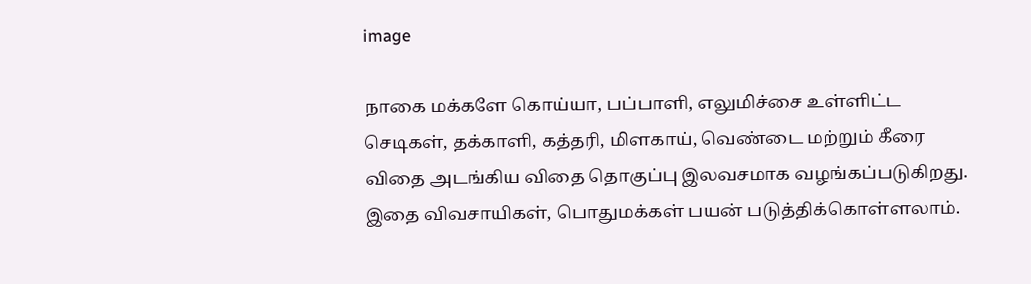image

நாகை மக்களே கொய்யா, பப்பாளி, எலுமிச்சை உள்ளிட்ட செடிகள், தக்காளி, கத்தரி, மிளகாய், வெண்டை மற்றும் கீரை விதை அடங்கிய விதை தொகுப்பு இலவசமாக வழங்கப்படுகிறது. இதை விவசாயிகள், பொதுமக்கள் பயன் படுத்திக்கொள்ளலாம்.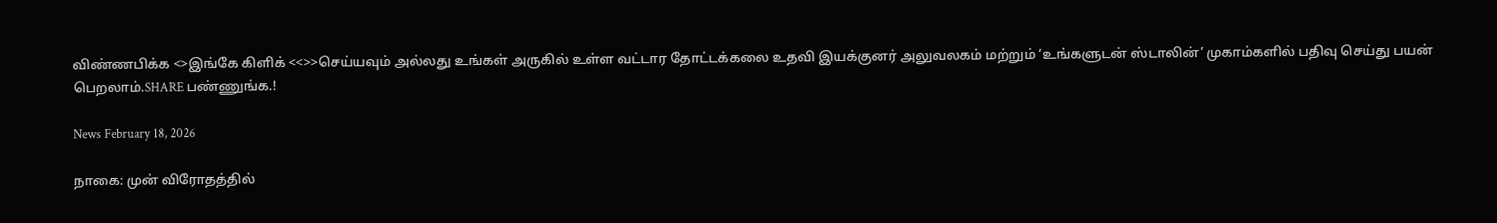விண்ணபிக்க <>இங்கே கிளிக் <<>>செய்யவும் அல்லது உங்கள் அருகில் உள்ள வட்டார தோட்டக்கலை உதவி இயக்குனர் அலுவலகம் மற்றும் ‘உங்களுடன் ஸ்டாலின்’ முகாம்களில் பதிவு செய்து பயன் பெறலாம்.SHARE பண்ணுங்க.!

News February 18, 2026

நாகை: முன் விரோதத்தில்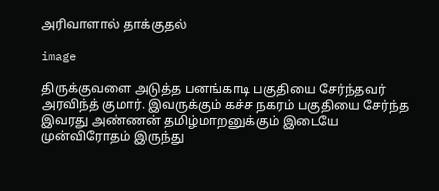அரிவாளால் தாக்குதல்

image

திருக்குவளை அடுத்த பனங்காடி பகுதியை சேர்ந்தவர் அரவிந்த் குமார். இவருக்கும் கச்ச நகரம் பகுதியை சேர்ந்த இவரது அண்ணன் தமிழ்மாறனுக்கும் இடையே முன்விரோதம் இருந்து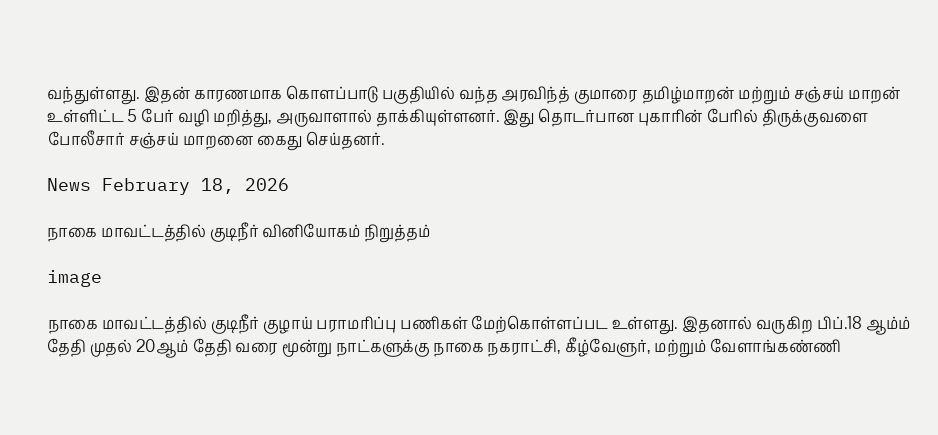வந்துள்ளது. இதன் காரணமாக கொளப்பாடு பகுதியில் வந்த அரவிந்த் குமாரை தமிழ்மாறன் மற்றும் சஞ்சய் மாறன் உள்ளிட்ட 5 பேர் வழி மறித்து, அருவாளால் தாக்கியுள்ளனர். இது தொடர்பான புகாரின் பேரில் திருக்குவளை போலீசார் சஞ்சய் மாறனை கைது செய்தனர்.

News February 18, 2026

நாகை மாவட்டத்தில் குடிநீர் வினியோகம் நிறுத்தம்

image

நாகை மாவட்டத்தில் குடிநீர் குழாய் பராமரிப்பு பணிகள் மேற்கொள்ளப்பட உள்ளது. இதனால் வருகிற பிப்.18 ஆம்ம் தேதி முதல் 20ஆம் தேதி வரை மூன்று நாட்களுக்கு நாகை நகராட்சி, கீழ்வேளுர், மற்றும் வேளாங்கண்ணி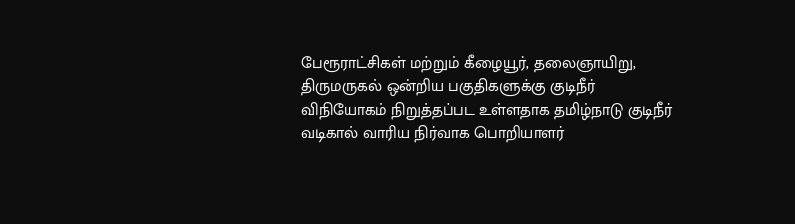பேரூராட்சிகள் மற்றும் கீழையூர், தலைஞாயிறு, திருமருகல் ஒன்றிய பகுதிகளுக்கு குடிநீர் விநியோகம் நிறுத்தப்பட உள்ளதாக தமிழ்நாடு குடிநீர் வடிகால் வாரிய நிர்வாக பொறியாளர்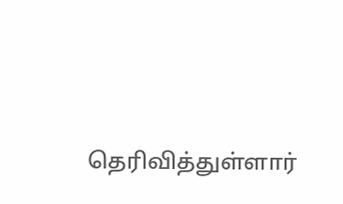தெரிவித்துள்ளார்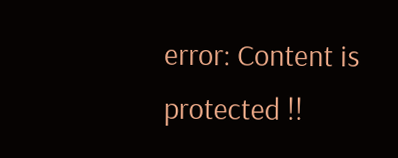error: Content is protected !!